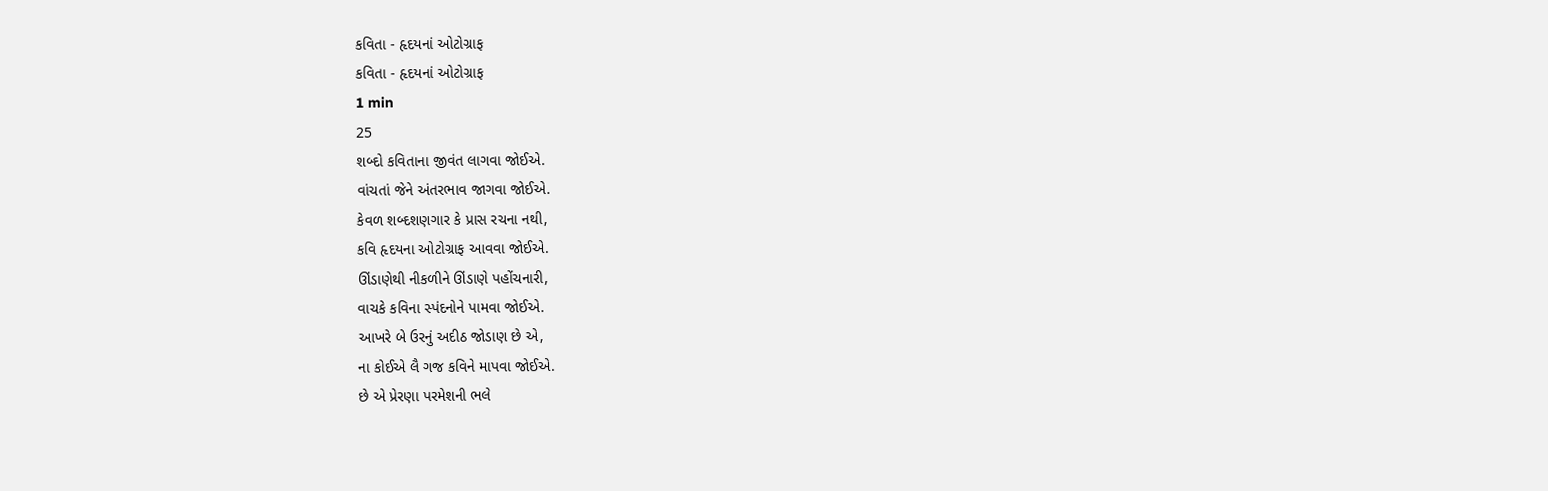કવિતા - હૃદયનાં ઓટોગ્રાફ
કવિતા - હૃદયનાં ઓટોગ્રાફ
1 min
25
શબ્દો કવિતાના જીવંત લાગવા જોઈએ.
વાંચતાં જેને અંતરભાવ જાગવા જોઈએ.
કેવળ શબ્દશણગાર કે પ્રાસ રચના નથી,
કવિ હૃદયના ઓટોગ્રાફ આવવા જોઈએ.
ઊંડાણેથી નીકળીને ઊંડાણે પહોંચનારી,
વાચકે કવિના સ્પંદનોને પામવા જોઈએ.
આખરે બે ઉરનું અદીઠ જોડાણ છે એ,
ના કોઈએ લૈ ગજ કવિને માપવા જોઈએ.
છે એ પ્રેરણા પરમેશની ભલે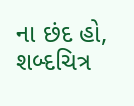ના છંદ હો,
શબ્દચિત્ર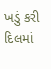ખડું કરી દિલમાં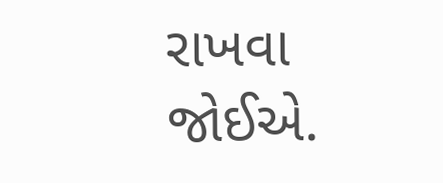રાખવા જોઈએ.